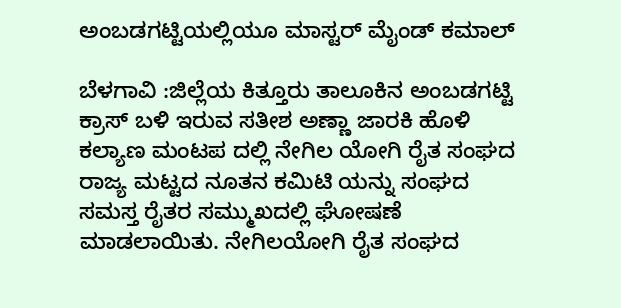ಅಂಬಡಗಟ್ಟಿಯಲ್ಲಿಯೂ ಮಾಸ್ಟರ್ ಮೈಂಡ್ ಕಮಾಲ್

ಬೆಳಗಾವಿ :ಜಿಲ್ಲೆಯ ಕಿತ್ತೂರು ತಾಲೂಕಿನ ಅಂಬಡಗಟ್ಟಿ ಕ್ರಾಸ್ ಬಳಿ ಇರುವ ಸತೀಶ ಅಣ್ಣಾ ಜಾರಕಿ ಹೊಳಿ ಕಲ್ಯಾಣ ಮಂಟಪ ದಲ್ಲಿ ನೇಗಿಲ ಯೋಗಿ ರೈತ ಸಂಘದ ರಾಜ್ಯ ಮಟ್ಟದ ನೂತನ ಕಮಿಟಿ ಯನ್ನು ಸಂಘದ ಸಮಸ್ತ ರೈತರ ಸಮ್ಮುಖದಲ್ಲಿ ಘೋಷಣೆ ಮಾಡಲಾಯಿತು. ನೇಗಿಲಯೋಗಿ ರೈತ ಸಂಘದ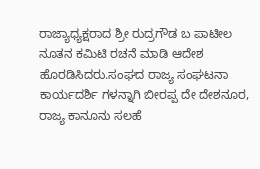ರಾಜ್ಯಾಧ್ಯಕ್ಷರಾದ ಶ್ರೀ ರುದ್ರಗೌಡ ಬ ಪಾಟೀಲ ನೂತನ ಕಮಿಟಿ ರಚನೆ ಮಾಡಿ ಆದೇಶ ಹೊರಡಿಸಿದರು.ಸಂಘದ ರಾಜ್ಯ ಸಂಘಟನಾ ಕಾರ್ಯದರ್ಶಿ ಗಳನ್ನಾಗಿ ಬೀರಪ್ಪ ದೇ ದೇಶನೂರ, ರಾಜ್ಯ ಕಾನೂನು ಸಲಹೆ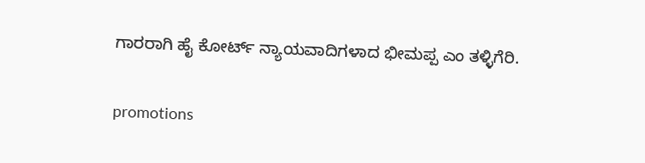ಗಾರರಾಗಿ ಹೈ ಕೋರ್ಟ್ ನ್ಯಾಯವಾದಿಗಳಾದ ಭೀಮಪ್ಪ ಎಂ ತಳ್ಳಿಗೆರಿ.

promotions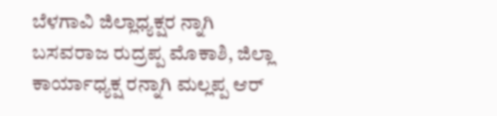ಬೆಳಗಾವಿ ಜಿಲ್ಲಾಧ್ಯಕ್ಷರ ನ್ನಾಗಿ ಬಸವರಾಜ ರುದ್ರಪ್ಪ ಮೊಕಾಶಿ, ಜಿಲ್ಲಾ ಕಾರ್ಯಾಧ್ಯಕ್ಷ ರನ್ನಾಗಿ ಮಲ್ಲಪ್ಪ ಆರ್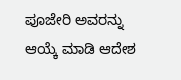ಪೂಜೇರಿ ಅವರನ್ನು ಆಯ್ಕೆ ಮಾಡಿ ಆದೇಶ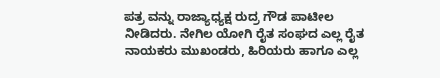ಪತ್ರ ವನ್ನು ರಾಜ್ಯಾಧ್ಯಕ್ಷ‌ ರುದ್ರ ಗೌಡ ಪಾಟೀಲ ನೀಡಿದರು. ನೇಗಿಲ ಯೋಗಿ ರೈತ ಸಂಘದ ಎಲ್ಲ ರೈತ ನಾಯಕರು ಮುಖಂಡರು, ಹಿರಿಯರು ಹಾಗೂ ಎಲ್ಲ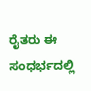ರೈತರು ಈ ಸಂಧರ್ಭದಲ್ಲಿ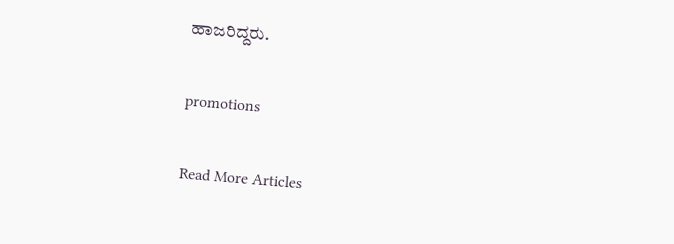ಹಾಜರಿದ್ದರು.

promotions

Read More Articles